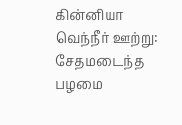கின்னியா வெந்நீர் ஊற்று: சேதமடைந்த பழமை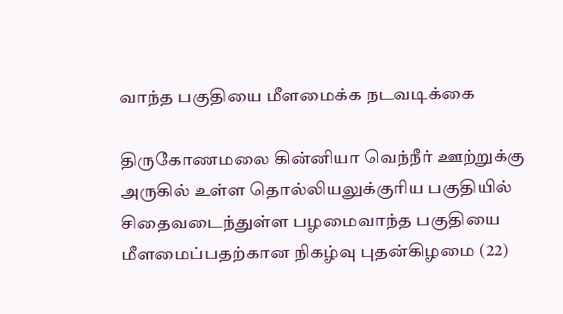வாந்த பகுதியை மீளமைக்க நடவடிக்கை

திருகோணமலை கின்னியா வெந்நீர் ஊற்றுக்கு அருகில் உள்ள தொல்லியலுக்குரிய பகுதியில் சிதைவடைந்துள்ள பழமைவாந்த பகுதியை  மீளமைப்பதற்கான நிகழ்வு புதன்கிழமை (22)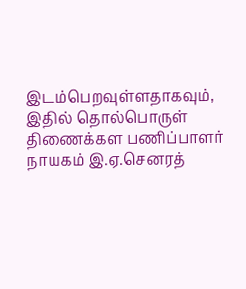இடம்பெறவுள்ளதாகவும், இதில் தொல்பொருள் திணைக்கள பணிப்பாளர் நாயகம் இ.ஏ.செனரத்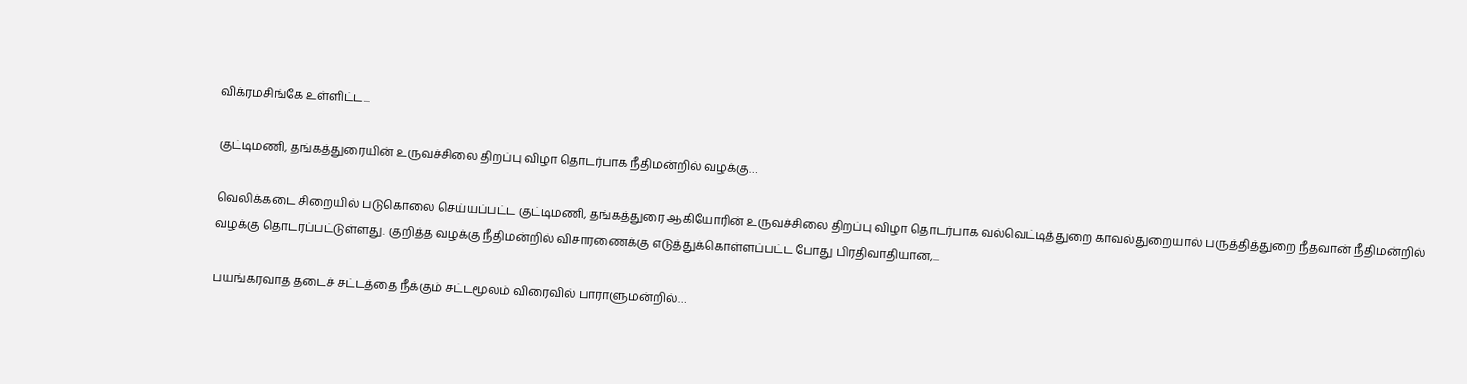விக்ரமசிங்கே உள்ளிட்ட...

குட்டிமணி, தங்கத்துரையின் உருவச்சிலை திறப்பு விழா தொடர்பாக நீதிமன்றில் வழக்கு…

வெலிக்கடை சிறையில் படுகொலை செய்யப்பட்ட குட்டிமணி, தங்கத்துரை ஆகியோரின் உருவச்சிலை திறப்பு விழா தொடர்பாக வல்வெட்டித்துறை காவல்துறையால் பருத்தித்துறை நீதவான் நீதிமன்றில் வழக்கு தொடரப்பட்டுள்ளது. குறித்த வழக்கு நீதிமன்றில் விசாரணைக்கு எடுத்துக்கொள்ளப்பட்ட போது பிரதிவாதியான,...

பயங்கரவாத தடைச் சட்டத்தை நீக்கும் சட்டமூலம் விரைவில் பாராளுமன்றில்…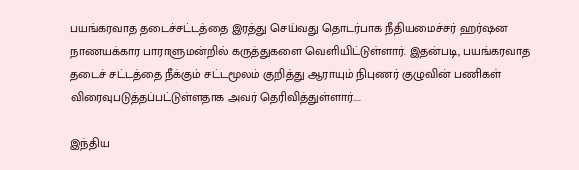பயங்கரவாத தடைச்சட்டத்தை இரத்து செய்வது தொடர்பாக நீதியமைச்சர் ஹர்ஷன நாணயக்கார பாராளுமன்றில் கருத்துகளை வெளியிட்டுள்ளார். இதன்படி, பயங்கரவாத தடைச் சட்டத்தை நீக்கும் சட்டமூலம் குறித்து ஆராயும் நிபுணர் குழுவின் பணிகள் விரைவுபடுத்தப்பட்டுள்ளதாக அவர் தெரிவித்துள்ளார்....

இந்திய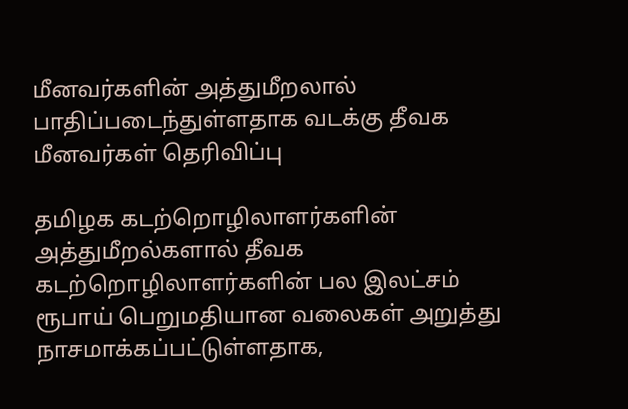மீனவர்களின் அத்துமீறலால் பாதிப்படைந்துள்ளதாக வடக்கு தீவக மீனவர்கள் தெரிவிப்பு

தமிழக கடற்றொழிலாளர்களின் அத்துமீறல்களால் தீவக கடற்றொழிலாளர்களின் பல இலட்சம் ரூபாய் பெறுமதியான வலைகள் அறுத்து நாசமாக்கப்பட்டுள்ளதாக,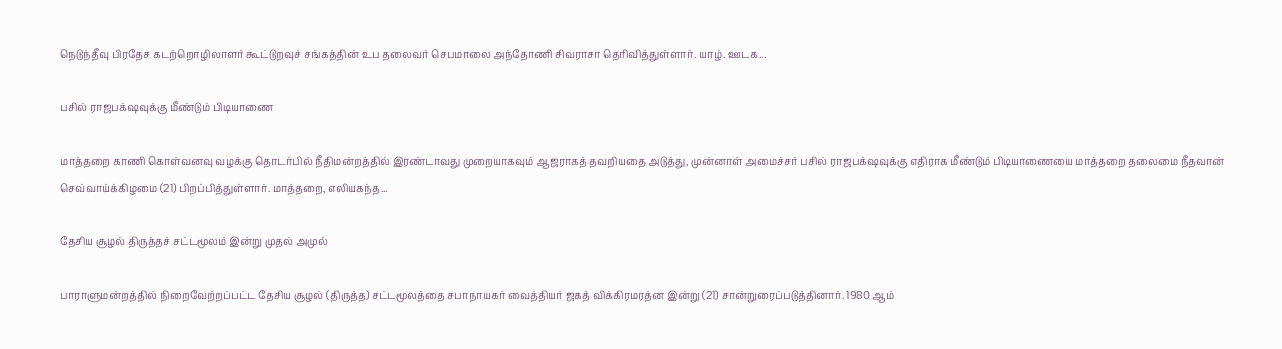நெடுந்தீவு பிரதேச கடற்றொழிலாளர் கூட்டுறவுச் சங்கத்தின் உப தலைவர் செபமாலை அந்தோணி சிவராசா தெரிவித்துள்ளார். யாழ். ஊடக...

பசில் ராஜபக்‌ஷவுக்கு மீண்டும் பிடியாணை

மாத்தறை காணி கொள்வனவு வழக்கு தொடர்பில் நீதிமன்றத்தில் இரண்டாவது முறையாகவும் ஆஜராகத் தவறியதை அடுத்து, முன்னாள் அமைச்சர் பசில் ராஜபக்‌ஷவுக்கு எதிராக மீண்டும் பிடியாணையை மாத்தறை தலைமை நீதவான் செவ்வாய்க்கிழமை (21) பிறப்பித்துள்ளார். மாத்தறை, எலியகந்த...

தேசிய சூழல் திருத்தச் சட்டமூலம் இன்று முதல் அமுல்

பாராளுமன்றத்தில் நிறைவேற்றப்பட்ட தேசிய சூழல் (திருத்த) சட்டமூலத்தை சபாநாயகர் வைத்தியர் ஜகத் விக்கிரமரத்ன இன்று (21) சான்றுரைப்படுத்தினார். 1980 ஆம்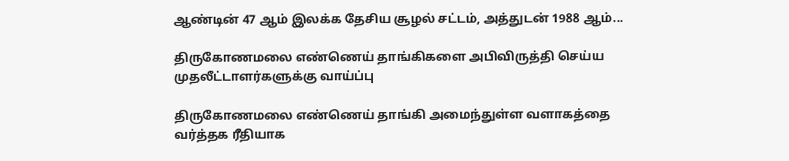ஆண்டின் 47 ஆம் இலக்க தேசிய சூழல் சட்டம், அத்துடன் 1988 ஆம்...

திருகோணமலை எண்ணெய் தாங்கிகளை அபிவிருத்தி செய்ய முதலீட்டாளர்களுக்கு வாய்ப்பு

திருகோணமலை எண்ணெய் தாங்கி அமைந்துள்ள வளாகத்தை வர்த்தக ரீதியாக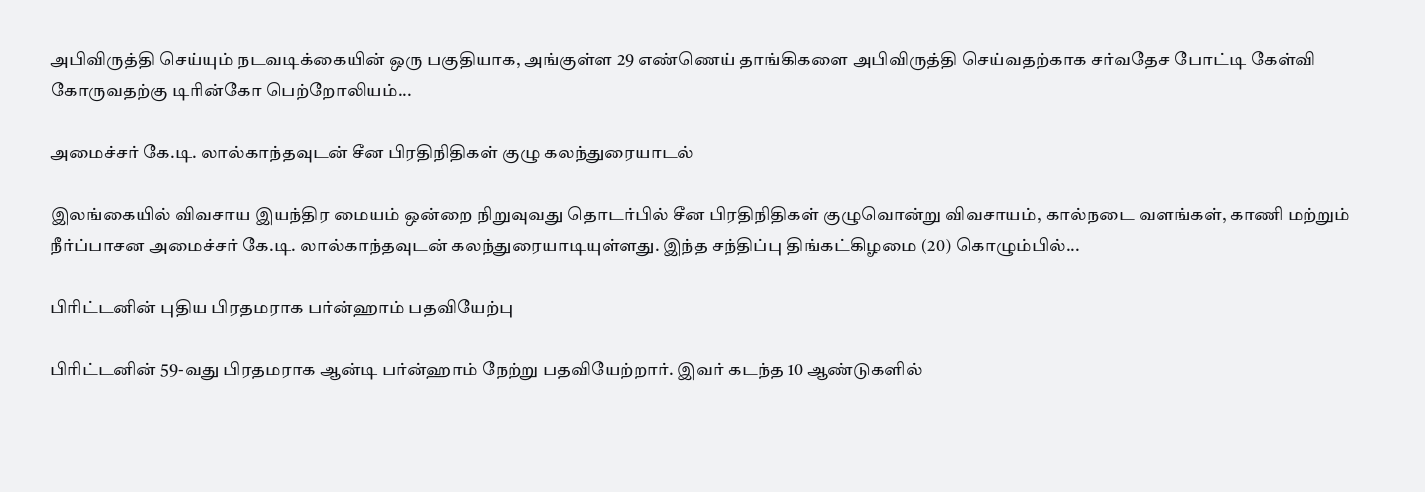அபிவிருத்தி செய்யும் நடவடிக்கையின் ஒரு பகுதியாக, அங்குள்ள 29 எண்ணெய் தாங்கிகளை அபிவிருத்தி செய்வதற்காக சர்வதேச போட்டி கேள்வி கோருவதற்கு டிரின்கோ பெற்றோலியம்...

அமைச்சர் கே.டி. லால்காந்தவுடன் சீன பிரதிநிதிகள் குழு கலந்துரையாடல்

இலங்கையில் விவசாய இயந்திர மையம் ஒன்றை நிறுவுவது தொடர்பில் சீன பிரதிநிதிகள் குழுவொன்று விவசாயம், கால்நடை வளங்கள், காணி மற்றும் நீர்ப்பாசன அமைச்சர் கே.டி. லால்காந்தவுடன் கலந்துரையாடியுள்ளது. இந்த சந்திப்பு திங்கட்கிழமை (20) கொழும்பில்...

பிரிட்டனின் புதிய பிரதமராக பர்ன்ஹாம் பதவியேற்பு

பிரிட்டனின் 59-வது பிரதமராக ஆன்டி பர்ன்ஹாம் நேற்று பதவியேற்றார். இவர் கடந்த 10 ஆண்டுகளில்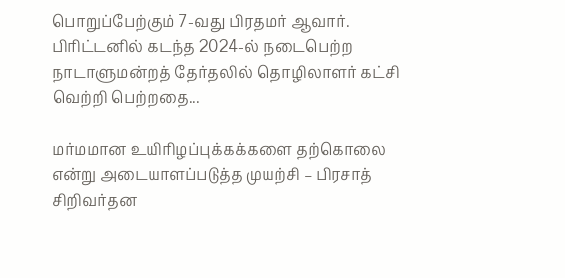பொறுப்பேற்கும் 7-வது பிரதமர் ஆவார். பிரிட்டனில் கடந்த 2024-ல் நடைபெற்ற நாடாளுமன்றத் தேர்தலில் தொழிலாளர் கட்சி வெற்றி பெற்றதை...

மர்மமான உயிரிழப்புக்கக்களை தற்கொலை என்று அடையாளப்படுத்த முயற்சி – பிரசாத் சிறிவர்தன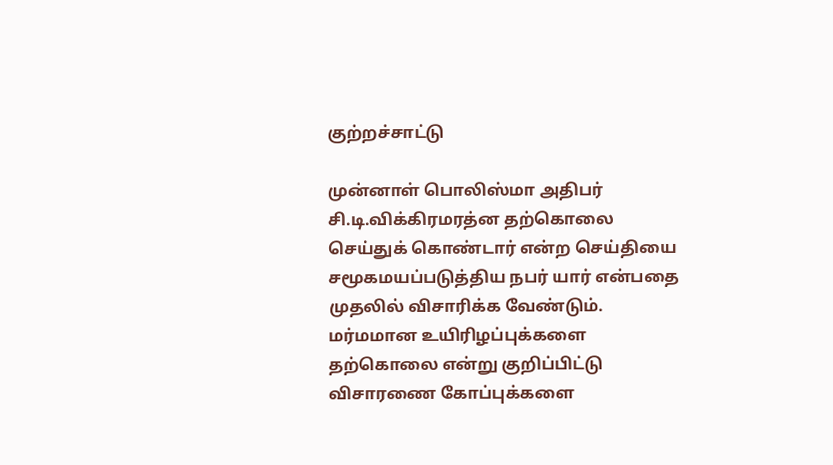குற்றச்சாட்டு

முன்னாள் பொலிஸ்மா அதிபர் சி.டி.விக்கிரமரத்ன தற்கொலை செய்துக் கொண்டார் என்ற செய்தியை சமூகமயப்படுத்திய நபர் யார் என்பதை முதலில் விசாரிக்க வேண்டும். மர்மமான உயிரிழப்புக்களை தற்கொலை என்று குறிப்பிட்டு விசாரணை கோப்புக்களை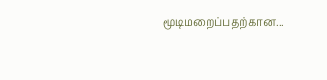மூடிமறைப்பதற்கான...